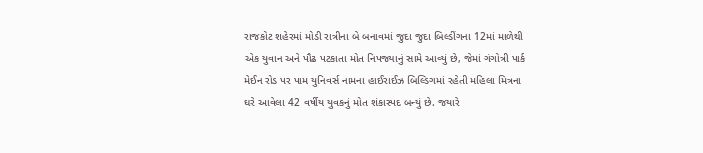રાજકોટ શહેરમાં મોડી રાત્રીના બે બનાવમાં જુદા જુદા બિલ્ડીંગના 12માં માળેથી એક યુવાન અને પૌઢ પટકાતા મોત નિપજ્યાનું સામે આવ્યું છે, જેમાં ગંગોત્રી પાર્ક મેઈન રોડ પર પામ યુનિવર્સ નામના હાઈરાઈઝ બિલ્ડિગમાં રહેતી મહિલા મિત્રના ઘરે આવેલા 42 વર્ષીય યુવકનું મોત શંકાસ્પદ બન્યું છે. જયારે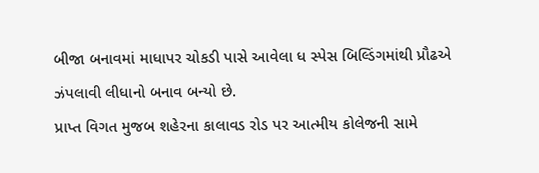બીજા બનાવમાં માધાપર ચોકડી પાસે આવેલા ધ સ્પેસ બિલ્ડિંગમાંથી પ્રૌઢએ ઝંપલાવી લીધાનો બનાવ બન્યો છે.
પ્રાપ્ત વિગત મુજબ શહેરના કાલાવડ રોડ પર આત્મીય કોલેજની સામે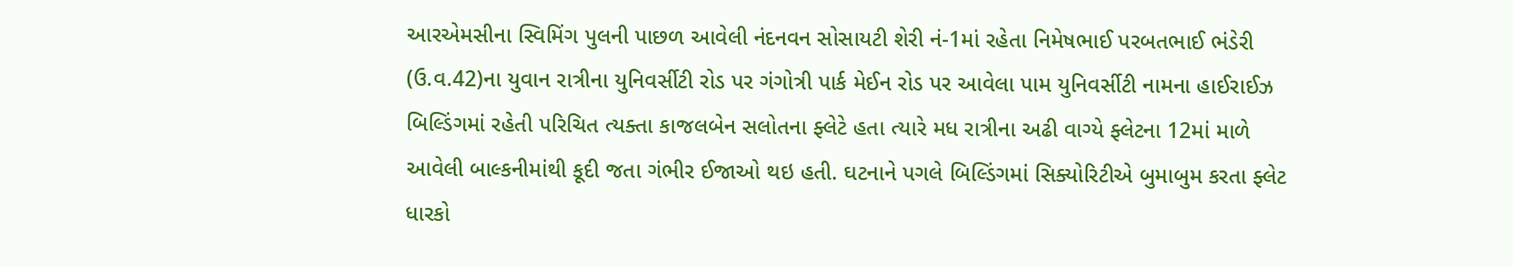આરએમસીના સ્વિમિંગ પુલની પાછળ આવેલી નંદનવન સોસાયટી શેરી નં-1માં રહેતા નિમેષભાઈ પરબતભાઈ ભંડેરી (ઉ.વ.42)ના યુવાન રાત્રીના યુનિવર્સીટી રોડ પર ગંગોત્રી પાર્ક મેઈન રોડ પર આવેલા પામ યુનિવર્સીટી નામના હાઈરાઈઝ બિલ્ડિંગમાં રહેતી પરિચિત ત્યક્તા કાજલબેન સલોતના ફ્લેટે હતા ત્યારે મધ રાત્રીના અઢી વાગ્યે ફ્લેટના 12માં માળે આવેલી બાલ્કનીમાંથી કૂદી જતા ગંભીર ઈજાઓ થઇ હતી. ઘટનાને પગલે બિલ્ડિંગમાં સિક્યોરિટીએ બુમાબુમ કરતા ફ્લેટ ધારકો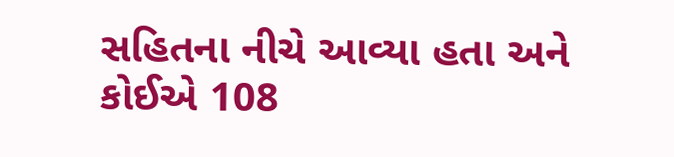સહિતના નીચે આવ્યા હતા અને કોઈએ 108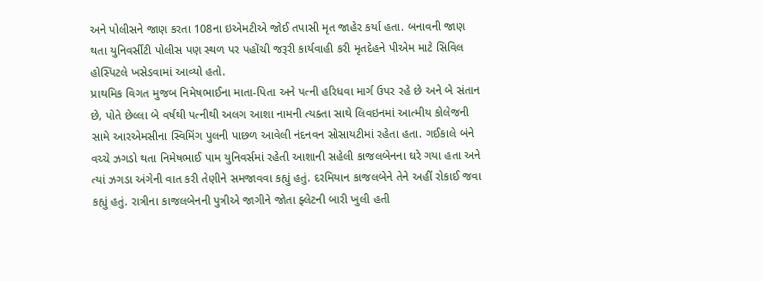અને પોલીસને જાણ કરતા 108ના ઇએમટીએ જોઈ તપાસી મૃત જાહેર કર્યા હતા. બનાવની જાણ થતા યુનિવર્સીટી પોલીસ પણ સ્થળ પર પહોંચી જરૂરી કાર્યવાહી કરી મૃતદેહને પીએમ માટે સિવિલ હોસ્પિટલે ખસેડવામાં આવ્યો હતો.
પ્રાથમિક વિગત મુજબ નિમેષભાઈના માતા-પિતા અને પત્ની હરિધવા માર્ગ ઉપર રહે છે અને બે સંતાન છે, પોતે છેલ્લા બે વર્ષથી પત્નીથી અલગ આશા નામની ત્યક્તા સાથે લિવઇનમાં આત્મીય કોલેજની સામે આરએમસીના સ્વિમિંગ પુલની પાછળ આવેલી નંદનવન સોસાયટીમાં રહેતા હતા. ગઈકાલે બંને વચ્ચે ઝગડો થતા નિમેષભાઈ પામ યુનિવર્સમાં રહેતી આશાની સહેલી કાજલબેનના ઘરે ગયા હતા અને ત્યાં ઝગડા અંગેની વાત કરી તેણીને સમજાવવા કહ્યું હતું. દરમિયાન કાજલબેને તેને અહીં રોકાઈ જવા કહ્યું હતું. રાત્રીના કાજલબેનની પુત્રીએ જાગીને જોતા ફ્લેટની બારી ખુલી હતી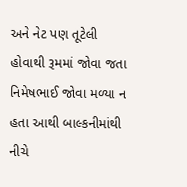અને નેટ પણ તૂટેલી હોવાથી રૂમમાં જોવા જતા નિમેષભાઈ જોવા મળ્યા ન હતા આથી બાલ્કનીમાંથી નીચે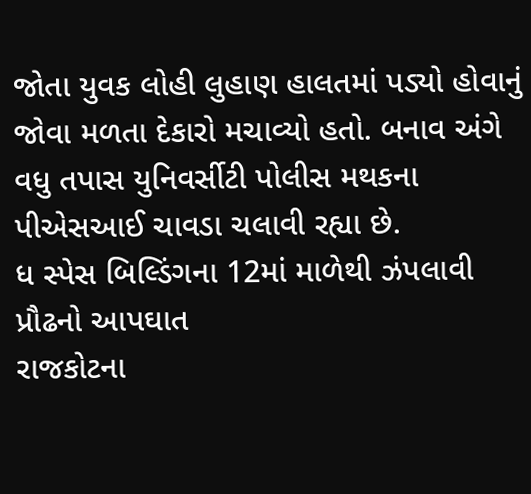જોતા યુવક લોહી લુહાણ હાલતમાં પડ્યો હોવાનું જોવા મળતા દેકારો મચાવ્યો હતો. બનાવ અંગે વધુ તપાસ યુનિવર્સીટી પોલીસ મથકના પીએસઆઈ ચાવડા ચલાવી રહ્યા છે.
ધ સ્પેસ બિલ્ડિંગના 12માં માળેથી ઝંપલાવી પ્રૌઢનો આપઘાત
રાજકોટના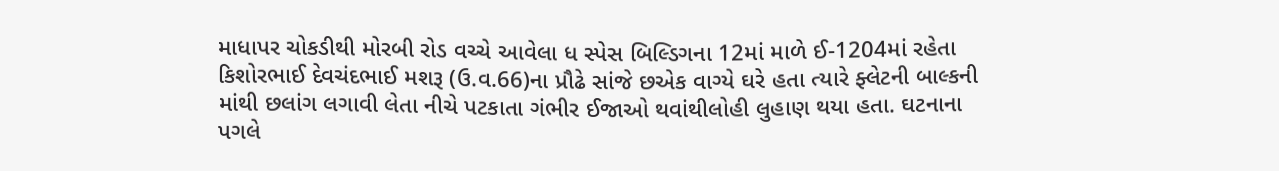માધાપર ચોકડીથી મોરબી રોડ વચ્ચે આવેલા ધ સ્પેસ બિલ્ડિગના 12માં માળે ઈ-1204માં રહેતા કિશોરભાઈ દેવચંદભાઈ મશરૂ (ઉ.વ.66)ના પ્રૌઢે સાંજે છએક વાગ્યે ઘરે હતા ત્યારે ફ્લેટની બાલ્કની માંથી છલાંગ લગાવી લેતા નીચે પટકાતા ગંભીર ઈજાઓ થવાંથીલોહી લુહાણ થયા હતા. ઘટનાના પગલે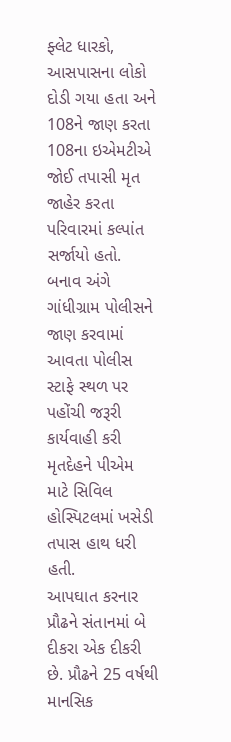ફ્લેટ ધારકો, આસપાસના લોકો દોડી ગયા હતા અને 108ને જાણ કરતા 108ના ઇએમટીએ જોઈ તપાસી મૃત જાહેર કરતા પરિવારમાં કલ્પાંત સર્જાયો હતો. બનાવ અંગે ગાંધીગ્રામ પોલીસને જાણ કરવામાં આવતા પોલીસ સ્ટાફે સ્થળ પર પહોંચી જરૂરી કાર્યવાહી કરી મૃતદેહને પીએમ માટે સિવિલ હોસ્પિટલમાં ખસેડી તપાસ હાથ ધરી હતી.
આપઘાત કરનાર પ્રૌઢને સંતાનમાં બે દીકરા એક દીકરી છે. પ્રૌઢને 25 વર્ષથી માનસિક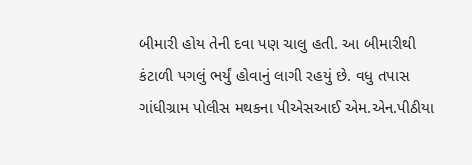બીમારી હોય તેની દવા પણ ચાલુ હતી. આ બીમારીથી કંટાળી પગલું ભર્યું હોવાનું લાગી રહયું છે. વધુ તપાસ ગાંધીગ્રામ પોલીસ મથકના પીએસઆઈ એમ.એન.પીઠીયા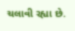ચલાવી રહ્યા છે.